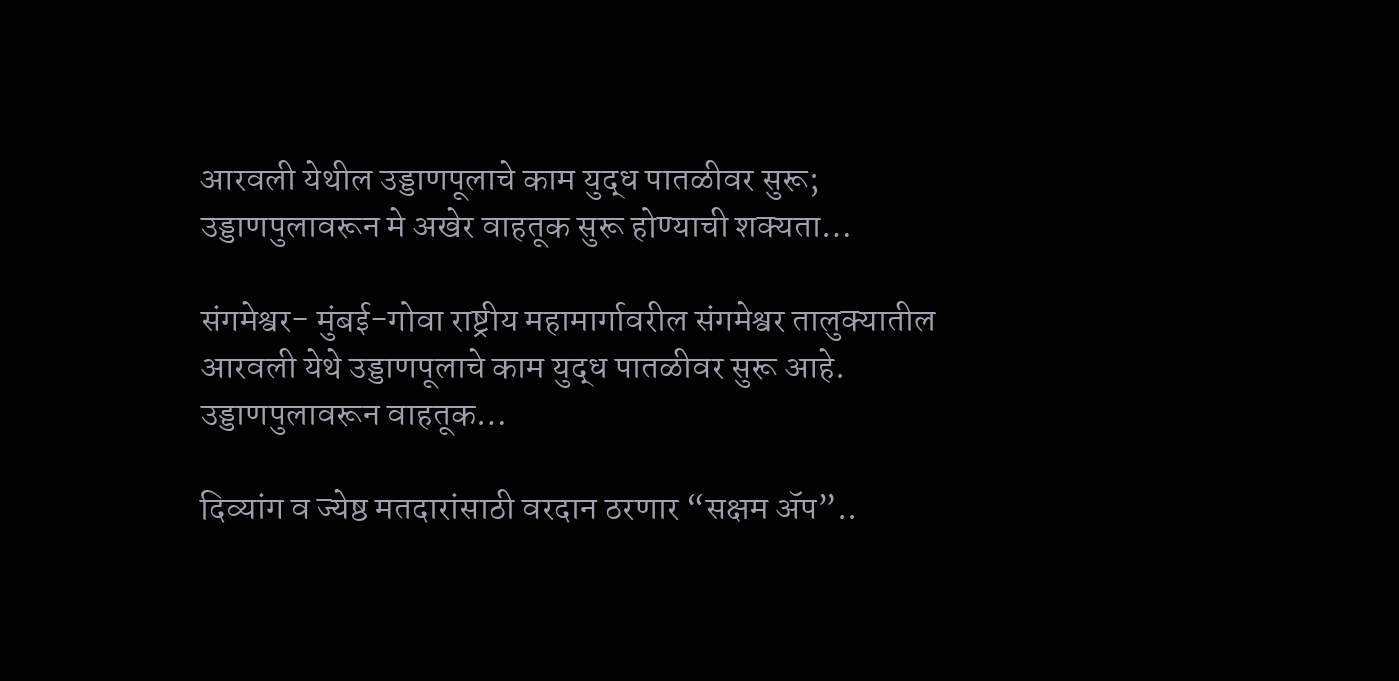आरवली येथील उड्डाणपूलाचे काम युद्ध पातळीवर सुरू; उड्डाणपुलावरून मे अखेर वाहतूक सुरू होण्याची शक्यता…

संगमेश्वर- मुंबई-गोवा राष्ट्रीय महामार्गावरील संगमेश्वर तालुक्यातील आरवली येथे उड्डाणपूलाचे काम युद्ध पातळीवर सुरू आहे. उड्डाणपुलावरून वाहतूक…

दिव्यांग व ज्येष्ठ मतदारांसाठी वरदान ठरणार “सक्षम ॲप”..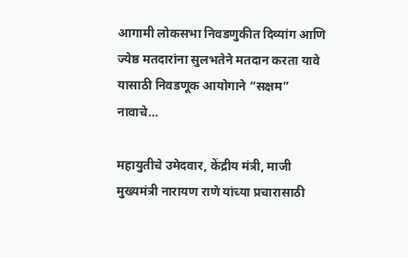आगामी लोकसभा निवडणुकीत दिव्यांग आणि ज्येष्ठ मतदारांना सुलभतेने मतदान करता यावे यासाठी निवडणूक आयोगाने “सक्षम” नावाचे…

महायुतीचे उमेदवार, केंद्रीय मंत्री, माजी मुख्यमंत्री नारायण राणे यांच्या प्रचारासाठी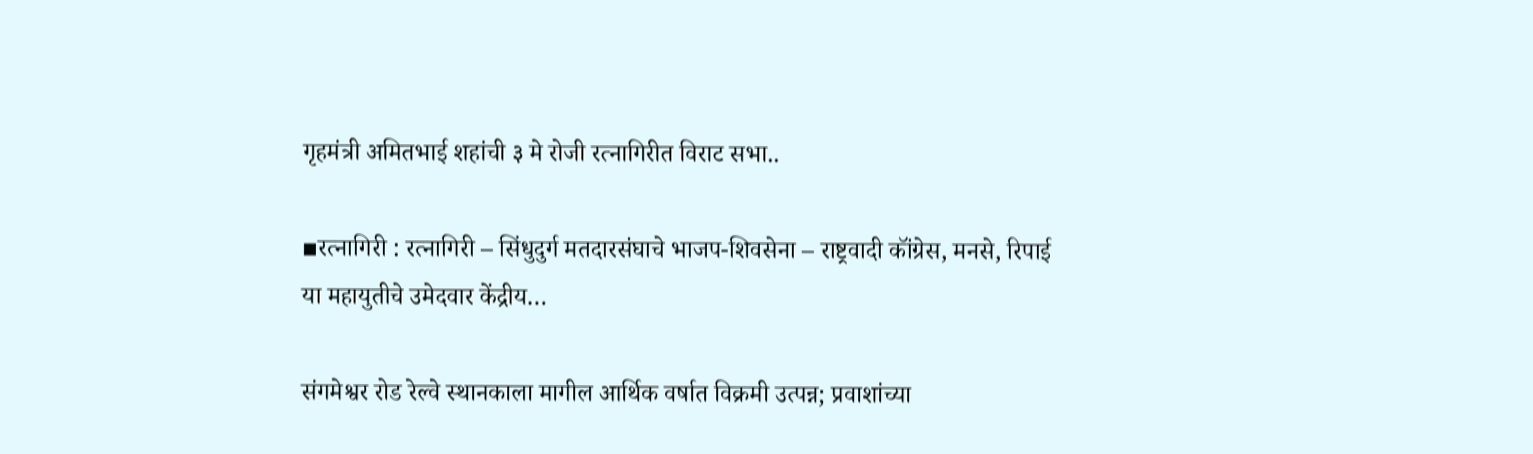गृहमंत्री अमितभाई शहांची ३ मे रोजी रत्नागिरीत विराट सभा..

▪रत्नागिरी : रत्नागिरी – सिंधुदुर्ग मतदारसंघाचे भाजप-शिवसेना – राष्ट्रवादी कॉंग्रेस, मनसे, रिपाई या महायुतीचे उमेदवार केंद्रीय…

संगमेश्वर रोड रेल्वे स्थानकाला मागील आर्थिक वर्षात विक्रमी उत्पन्न; प्रवाशांच्या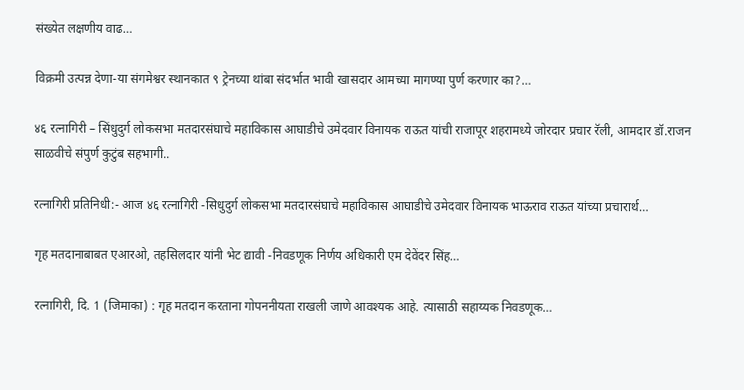संख्येत लक्षणीय वाढ…

विक्रमी उत्पन्न देणा-या संगमेश्वर स्थानकात ९ ट्रेनच्या थांबा संदर्भात भावी खासदार आमच्या मागण्या पुर्ण करणार का?…

४६ रत्नागिरी – सिंधुदुर्ग लोकसभा मतदारसंघाचे महाविकास आघाडीचे उमेदवार विनायक राऊत यांची राजापूर शहरामध्ये जोरदार प्रचार रॅली, आमदार डॉ.राजन साळवीचे संपुर्ण कुटुंब सहभागी..

रत्नागिरी प्रतिनिधी:- आज ४६ रत्नागिरी -सिधुदुर्ग लोकसभा मतदारसंघाचे महाविकास आघाडीचे उमेदवार विनायक भाऊराव राऊत यांच्या प्रचारार्थ…

गृह मतदानाबाबत एआरओ, तहसिलदार यांनी भेट द्यावी -निवडणूक निर्णय अधिकारी एम देवेंदर सिंह…

रत्नागिरी, दि. 1 (जिमाका) : गृह मतदान करताना गोपननीयता राखली जाणे आवश्यक आहे. त्यासाठी सहाय्यक निवडणूक…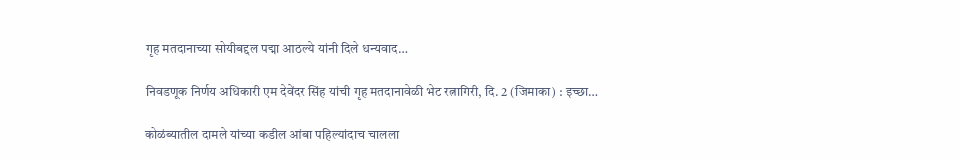गृह मतदानाच्या सोयीबद्दल पद्मा आठल्ये यांनी दिले धन्यवाद…

निवडणूक निर्णय अधिकारी एम देवेंदर सिंह यांची गृह मतदानावेळी भेट रत्नागिरी, दि. 2 (जिमाका) : इच्छा…

कोळंब्यातील दामले यांच्या कडील आंबा पहिल्यांदाच चालला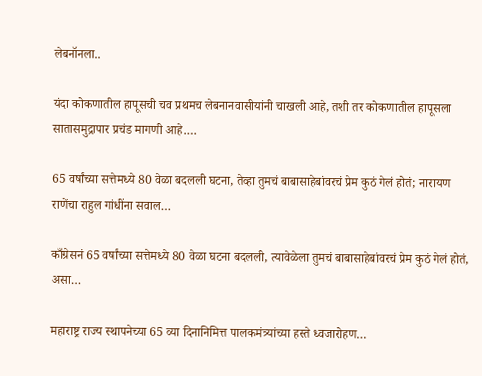लेबनॉनला..

यंदा कोकणातील हापूसची चव प्रथमच लेबनानवासीयांनी चाखली आहे, तशी तर कोकणातील हापूसला सातासमुद्रापार प्रचंड मागणी आहे.…

65 वर्षांच्या सत्तेमध्ये 80 वेळा बदलली घटना, तेव्हा तुमचं बाबासाहेबांवरचं प्रेम कुठं गेलं होतं; नारायण राणेंचा राहुल गांधींना सवाल…

काँग्रेसनं 65 वर्षांच्या सत्तेमध्ये 80 वेळा घटना बदलली, त्यावेळेला तुमचं बाबासाहेबांवरचं प्रेम कुठं गेलं होतं, असा…

महाराष्ट्र राज्य स्थापनेच्या 65 व्या दिनानिमित्त पालकमंत्र्यांच्या हस्ते ध्वजारोहण…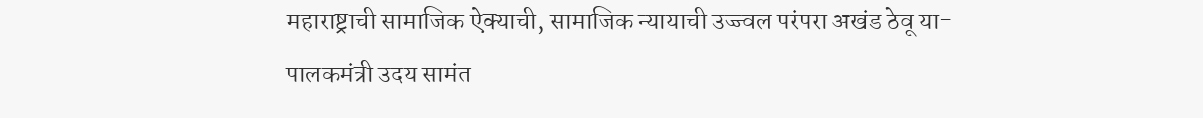महाराष्ट्राची सामाजिक ऐक्याची, सामाजिक न्यायाची उज्ज्वल परंपरा अखंड ठेवू या-पालकमंत्री उदय सामंत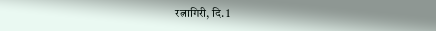रत्नागिरी, दि. 1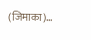(जिमाका)…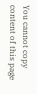You cannot copy content of this page